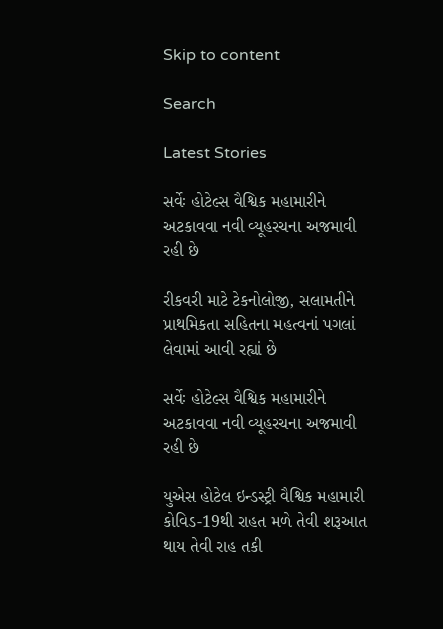Skip to content

Search

Latest Stories

સર્વેઃ હોટેલ્સ વૈશ્વિક મહામારીને અટકાવવા નવી વ્યૂહરચના અજમાવી રહી છે

રીકવરી માટે ટેકનોલોજી, સલામતીને પ્રાથમિકતા સહિતના મહત્વનાં પગલાં લેવામાં આવી રહ્યાં છે

સર્વેઃ હોટેલ્સ વૈશ્વિક મહામારીને અટકાવવા નવી વ્યૂહરચના અજમાવી રહી છે

યુએસ હોટેલ ઇન્ડસ્ટ્રી વૈશ્વિક મહામારી કોવિડ-19થી રાહત મળે તેવી શરૂઆત થાય તેવી રાહ તકી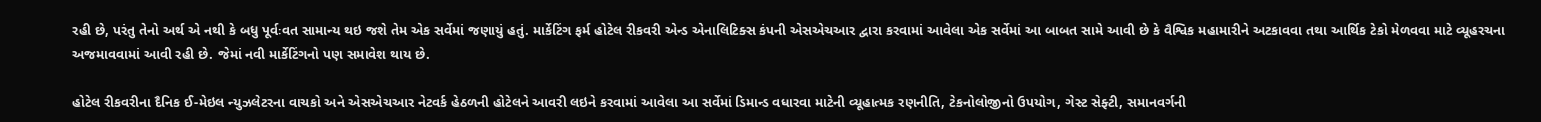રહી છે, પરંતુ તેનો અર્થ એ નથી કે બધુ પૂર્વઃવત સામાન્ય થઇ જશે તેમ એક સર્વેમાં જણાયું હતું. માર્કેટિંગ ફર્મ હોટેલ રીકવરી એન્ડ એનાલિટિક્સ કંપની એસએચઆર દ્વારા કરવામાં આવેલા એક સર્વેમાં આ બાબત સામે આવી છે કે વૈશ્વિક મહામારીને અટકાવવા તથા આર્થિક ટેકો મેળવવા માટે વ્યૂહરચના અજમાવવામાં આવી રહી છે. જેમાં નવી માર્કેટિંગનો પણ સમાવેશ થાય છે.

હોટેલ રીકવરીના દૈનિક ઈ-મેઇલ ન્યુઝલેટરના વાચકો અને એસએચઆર નેટવર્ક હેઠળની હોટેલને આવરી લઇને કરવામાં આવેલા આ સર્વેમાં ડિમાન્ડ વધારવા માટેની વ્યૂહાત્મક રણનીતિ, ટેકનોલોજીનો ઉપયોગ, ગેસ્ટ સેફ્ટી, સમાનવર્ગની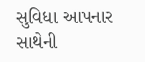સુવિધા આપનાર સાથેની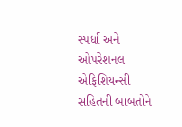સ્પર્ધા અને ઓપરેશનલ એફિશિયન્સી સહિતની બાબતોને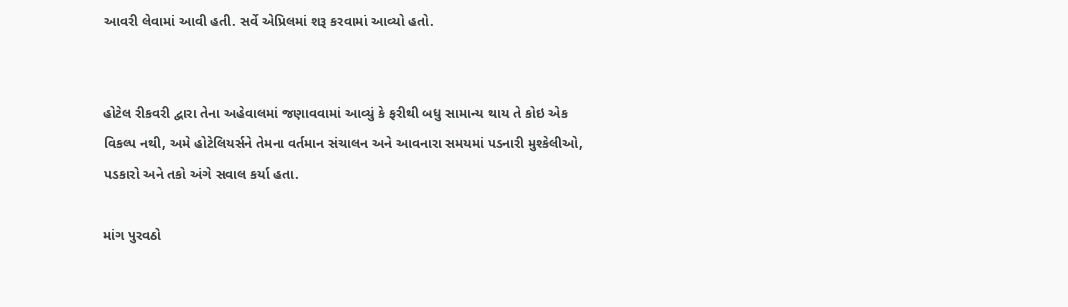આવરી લેવામાં આવી હતી. સર્વે એપ્રિલમાં શરૂ કરવામાં આવ્યો હતો.


હોટેલ રીકવરી દ્વારા તેના અહેવાલમાં જણાવવામાં આવ્યું કે ફરીથી બધુ સામાન્ય થાય તે કોઇ એક વિકલ્પ નથી, અમે હોટેલિયર્સને તેમના વર્તમાન સંચાલન અને આવનારા સમયમાં પડનારી મુશ્કેલીઓ, પડકારો અને તકો અંગે સવાલ કર્યા હતા.

માંગ પુરવઠો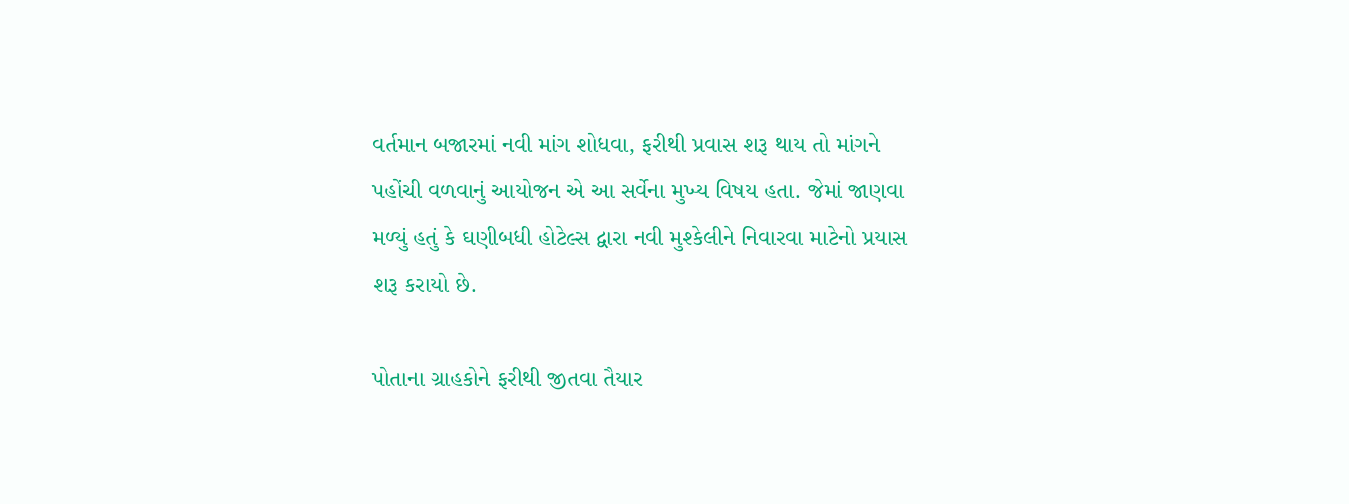વર્તમાન બજારમાં નવી માંગ શોધવા, ફરીથી પ્રવાસ શરૂ થાય તો માંગને પહોંચી વળવાનું આયોજન એ આ સર્વેના મુખ્ય વિષય હતા. જેમાં જાણવા મળ્યું હતું કે ઘણીબધી હોટેલ્સ દ્વારા નવી મુશ્કેલીને નિવારવા માટેનો પ્રયાસ શરૂ કરાયો છે.

પોતાના ગ્રાહકોને ફરીથી જીતવા તૈયાર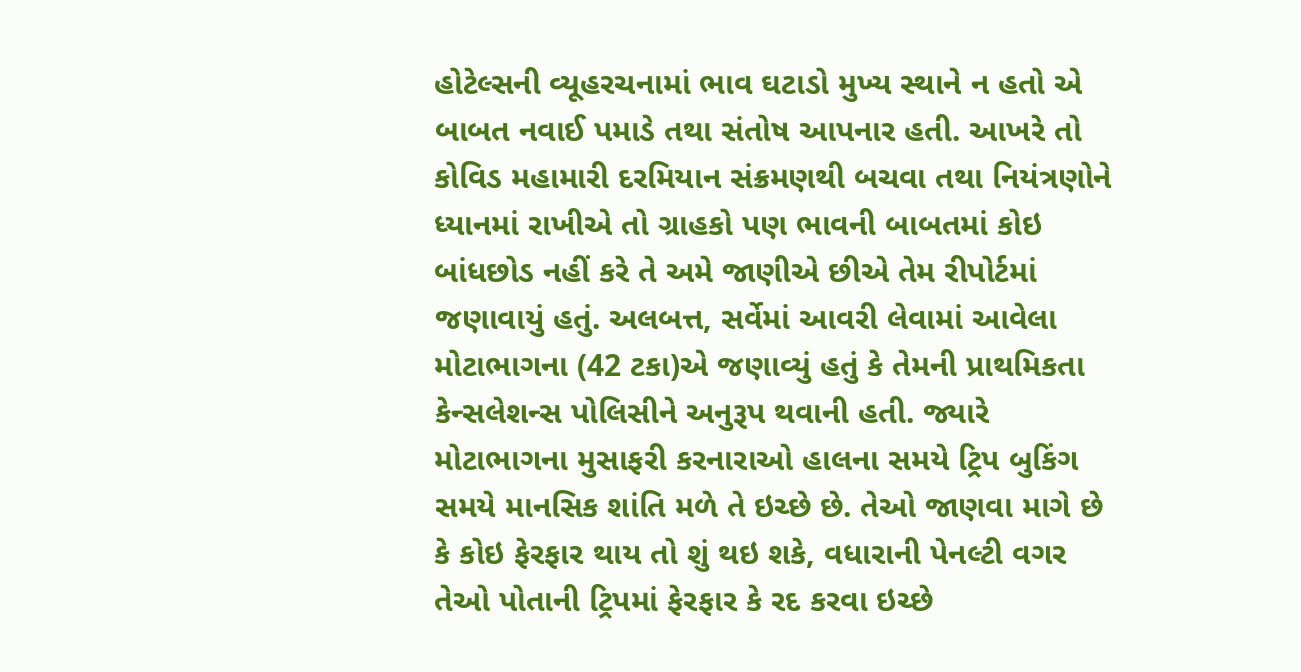હોટેલ્સની વ્યૂહરચનામાં ભાવ ઘટાડો મુખ્ય સ્થાને ન હતો એ બાબત નવાઈ પમાડે તથા સંતોષ આપનાર હતી. આખરે તો કોવિડ મહામારી દરમિયાન સંક્રમણથી બચવા તથા નિયંત્રણોને ધ્યાનમાં રાખીએ તો ગ્રાહકો પણ ભાવની બાબતમાં કોઇ બાંધછોડ નહીં કરે તે અમે જાણીએ છીએ તેમ રીપોર્ટમાં જણાવાયું હતું. અલબત્ત, સર્વેમાં આવરી લેવામાં આવેલા મોટાભાગના (42 ટકા)એ જણાવ્યું હતું કે તેમની પ્રાથમિકતા કેન્સલેશન્સ પોલિસીને અનુરૂપ થવાની હતી. જ્યારે મોટાભાગના મુસાફરી કરનારાઓ હાલના સમયે ટ્રિપ બુકિંગ સમયે માનસિક શાંતિ મળે તે ઇચ્છે છે. તેઓ જાણવા માગે છે કે કોઇ ફેરફાર થાય તો શું થઇ શકે, વધારાની પેનલ્ટી વગર તેઓ પોતાની ટ્રિપમાં ફેરફાર કે રદ કરવા ઇચ્છે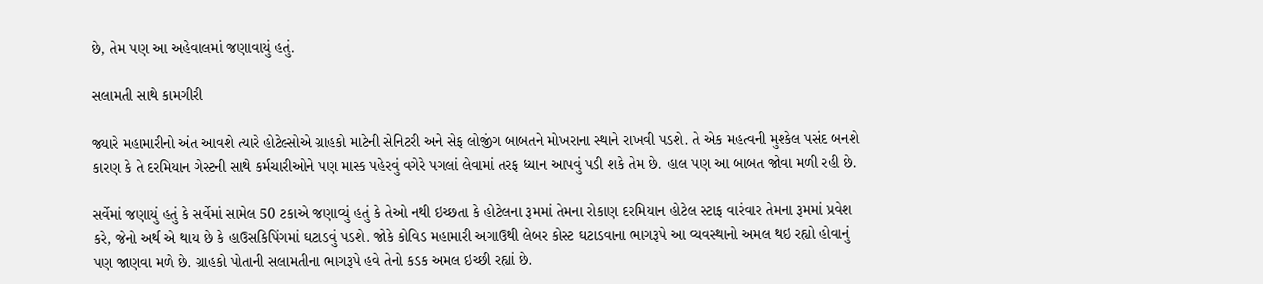છે, તેમ પણ આ અહેવાલમાં જણાવાયું હતું.

સલામતી સાથે કામગીરી

જ્યારે મહામારીનો અંત આવશે ત્યારે હોટેલ્સોએ ગ્રાહકો માટેની સેનિટરી અને સેફ લોજીંગ બાબતને મોખરાના સ્થાને રાખવી પડશે. તે એક મહત્વની મુશ્કેલ પસંદ બનશે કારણ કે તે દરમિયાન ગેસ્ટની સાથે કર્મચારીઓને પણ માસ્ક પહેરવું વગેરે પગલાં લેવામાં તરફ ધ્યાન આપવું પડી શકે તેમ છે. હાલ પણ આ બાબત જોવા મળી રહી છે.

સર્વેમાં જણાયું હતું કે સર્વેમાં સામેલ 50 ટકાએ જણાવ્યું હતું કે તેઓ નથી ઇચ્છતા કે હોટેલના રૂમમાં તેમના રોકાણ દરમિયાન હોટેલ સ્ટાફ વારંવાર તેમના રૂમમાં પ્રવેશ કરે, જેનો અર્થ એ થાય છે કે હાઉસકિપિંગમાં ઘટાડવું પડશે. જોકે કોવિડ મહામારી અગાઉથી લેબર કોસ્ટ ઘટાડવાના ભાગરૂપે આ વ્યવસ્થાનો અમલ થઇ રહ્યો હોવાનું પણ જાણવા મળે છે. ગ્રાહકો પોતાની સલામતીના ભાગરૂપે હવે તેનો કડક અમલ ઇચ્છી રહ્યાં છે.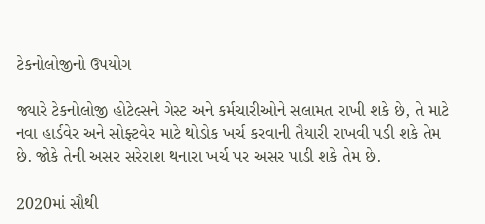ટેકનોલોજીનો ઉપયોગ

જ્યારે ટેકનોલોજી હોટેલ્સને ગેસ્ટ અને કર્મચારીઓને સલામત રાખી શકે છે, તે માટે નવા હાર્ડવેર અને સોફ્ટવેર માટે થોડોક ખર્ચ કરવાની તૈયારી રાખવી પડી શકે તેમ છે. જોકે તેની અસર સરેરાશ થનારા ખર્ચ પર અસર પાડી શકે તેમ છે.

2020માં સૌથી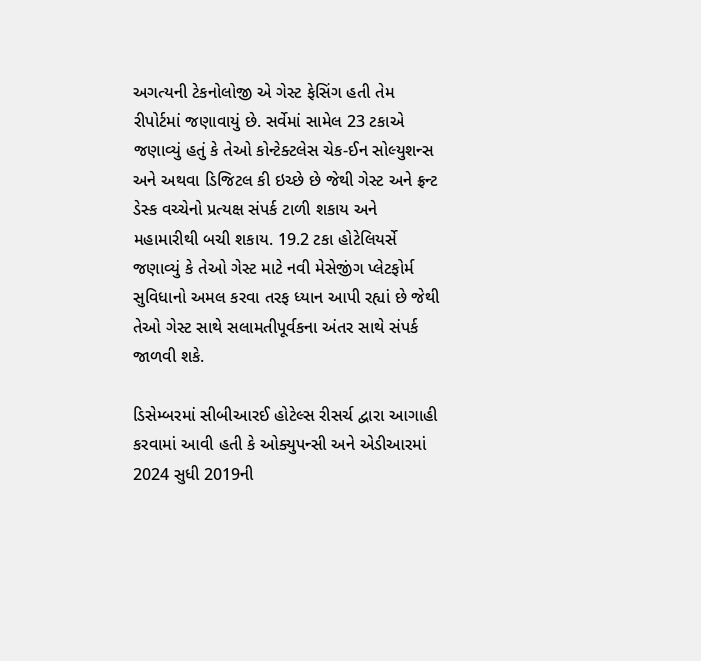અગત્યની ટેકનોલોજી એ ગેસ્ટ ફેસિંગ હતી તેમ રીપોર્ટમાં જણાવાયું છે. સર્વેમાં સામેલ 23 ટકાએ જણાવ્યું હતું કે તેઓ કોન્ટેક્ટલેસ ચેક-ઈન સોલ્યુશન્સ અને અથવા ડિજિટલ કી ઇચ્છે છે જેથી ગેસ્ટ અને ફ્રન્ટ ડેસ્ક વચ્ચેનો પ્રત્યક્ષ સંપર્ક ટાળી શકાય અને મહામારીથી બચી શકાય. 19.2 ટકા હોટેલિયર્સે જણાવ્યું કે તેઓ ગેસ્ટ માટે નવી મેસેજીંગ પ્લેટફોર્મ સુવિધાનો અમલ કરવા તરફ ધ્યાન આપી રહ્યાં છે જેથી તેઓ ગેસ્ટ સાથે સલામતીપૂર્વકના અંતર સાથે સંપર્ક જાળવી શકે.

ડિસેમ્બરમાં સીબીઆરઈ હોટેલ્સ રીસર્ચ દ્વારા આગાહી કરવામાં આવી હતી કે ઓક્યુપન્સી અને એડીઆરમાં 2024 સુધી 2019ની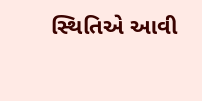સ્થિતિએ આવી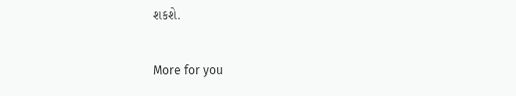શકશે.

More for you